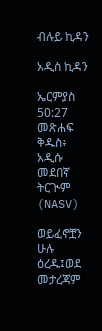ብሉይ ኪዳን

አዲስ ኪዳን

ኤርምያስ 50:27 መጽሐፍ ቅዱስ፥ አዲሱ መደበኛ ትርጒም (NASV)

ወይፈኖቿን ሁሉ ዕረዱ፤ወደ መታረጃም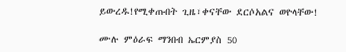ይውረዱ!የሚቀጡበት ጊዜ፣ቀናቸው ደርሶአልና ወዮላቸው!

ሙሉ ምዕራፍ ማንበብ ኤርምያስ 50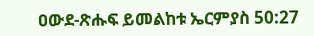ዐውደ-ጽሑፍ ይመልከቱ ኤርምያስ 50:27